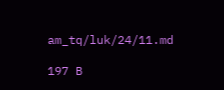am_tq/luk/24/11.md

197 B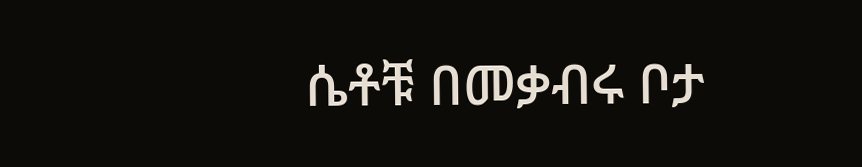ሴቶቹ በመቃብሩ ቦታ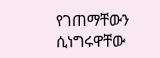የገጠማቸውን ሲነግሩዋቸው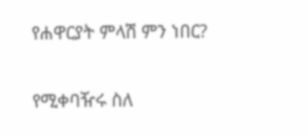የሐዋርያት ምላሽ ምን ነበር?

የሚቀባዥሩ ስለ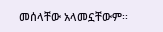መሰላቸው አላመኗቸውም፡፡